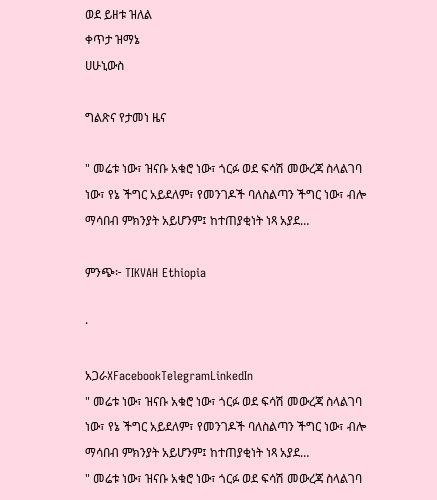ወደ ይዘቱ ዝለል
ቀጥታ ዝማኔ
ሀሁኒውስ

ግልጽና የታመነ ዜና

" መሬቱ ነው፣ ዝናቡ አቁሮ ነው፣ ጎርፉ ወደ ፍሳሽ መውረጃ ስላልገባ ነው፣ የኔ ችግር አይደለም፣ የመንገዶች ባለስልጣን ችግር ነው፣ ብሎ ማሳበብ ምክንያት አይሆንም፤ ከተጠያቂነት ነጻ አያደ…

ምንጭ፦ TIKVAH Ethiopia

·

አጋራXFacebookTelegramLinkedIn
" መሬቱ ነው፣ ዝናቡ አቁሮ ነው፣ ጎርፉ ወደ ፍሳሽ መውረጃ ስላልገባ ነው፣ የኔ ችግር አይደለም፣ የመንገዶች ባለስልጣን ችግር ነው፣ ብሎ ማሳበብ ምክንያት አይሆንም፤ ከተጠያቂነት ነጻ አያደ…
" መሬቱ ነው፣ ዝናቡ አቁሮ ነው፣ ጎርፉ ወደ ፍሳሽ መውረጃ ስላልገባ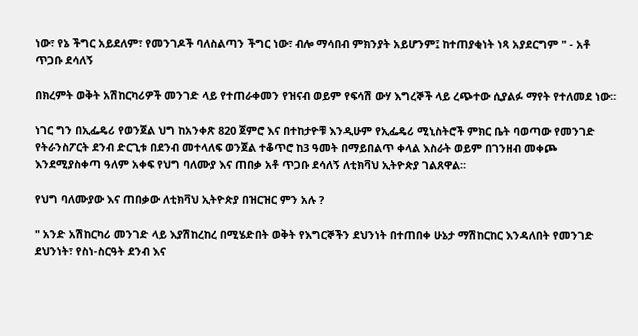ነው፣ የኔ ችግር አይደለም፣ የመንገዶች ባለስልጣን ችግር ነው፣ ብሎ ማሳበብ ምክንያት አይሆንም፤ ከተጠያቂነት ነጻ አያደርግም " - አቶ ጥጋቡ ደሳለኝ

በክረምት ወቅት አሽከርካሪዎች መንገድ ላይ የተጠራቀመን የዝናብ ወይም የፍሳሽ ውሃ እግረኞች ላይ ረጭተው ሲያልፉ ማየት የተለመደ ነው።

ነገር ግን በኢፌዴሪ የወንጀል ህግ ከአንቀጽ 820 ጀምሮ እና በተከታዮቹ እንዲሁም የኢፌዴሪ ሚኒስትሮች ምክር ቤት ባወጣው የመንገድ የትራንስፖርት ደንብ ድርጊቱ በደንብ መተላለፍ ወንጀል ተቆጥሮ ከ3 ዓመት በማይበልጥ ቀላል እስራት ወይም በገንዘብ መቀጮ እንደሚያስቀጣ ዓለም አቀፍ የህግ ባለሙያ እና ጠበቃ አቶ ጥጋቡ ደሳለኝ ለቲክቫህ ኢትዮጵያ ገልጸዋል።

የህግ ባለሙያው እና ጠበቃው ለቲክቫህ ኢትዮጵያ በዝርዝር ምን አሉ ?

" አንድ አሽከርካሪ መንገድ ላይ እያሽከረከረ በሚሄድበት ወቅት የእግርኞችን ደህንነት በተጠበቀ ሁኔታ ማሽከርከር እንዳለበት የመንገድ ደህንነት፣ የስነ-ስርዓት ደንብ እና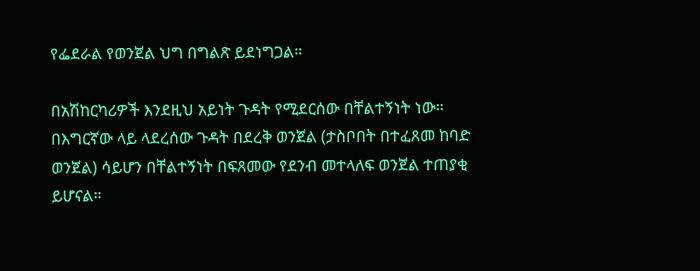የፌደራል የወንጀል ህግ በግልጽ ይደነግጋል።

በአሽከርካሪዎች እንደዚህ አይነት ጉዳት የሚደርሰው በቸልተኝነት ነው። በእግርኛው ላይ ላደረሰው ጉዳት በደረቅ ወንጀል (ታስቦበት በተፈጸመ ከባድ ወንጀል) ሳይሆን በቸልተኝነት በፍጸመው የደንብ መተላለፍ ወንጀል ተጠያቂ ይሆናል።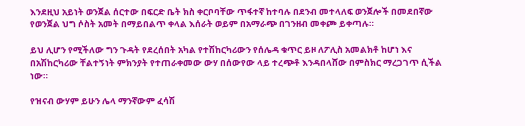እንደዚህ አይነት ወንጀል ሰርተው በፍርድ ቤት ክስ ቀርቦባቸው ጥፋተኛ ከተባሉ በደንብ መተላለፍ ወንጀሎች በመደበኛው የወንጀል ህግ ሶስት አመት በማይበልጥ ቀላል እሰራት ወይም በአማራጭ በገንዘብ መቀጮ ይቀጣሉ።

ይህ ሊሆን የሚችለው ግን ጉዳት የደረሰበት አካል የተሽከርካሪውን የሰሌዳ ቁጥር ይዞ ለፖሊስ አመልክቶ ከሆነ እና በአሽከርካሪው ቸልተኝነት ምክንያት የተጠራቀመው ውሃ በሰውየው ላይ ተረጭቶ እንዳበላሸው በምስክር ማረጋገጥ ሲችል ነው።

የዝናብ ውሃም ይሁን ሌላ ማንኛውም ፈሳሽ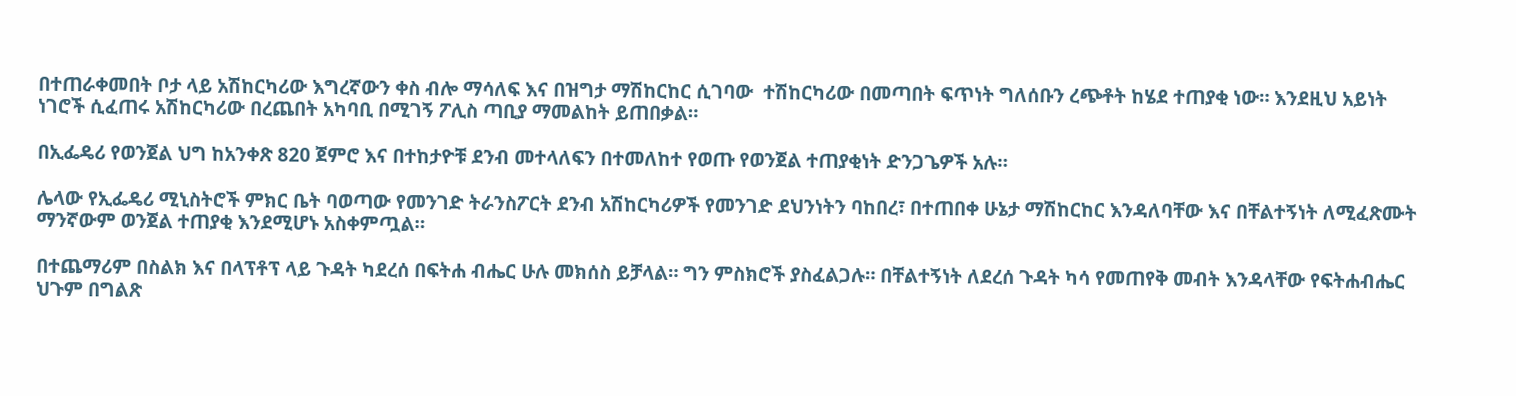በተጠራቀመበት ቦታ ላይ አሽከርካሪው እግረኛውን ቀስ ብሎ ማሳለፍ እና በዝግታ ማሽከርከር ሲገባው  ተሽከርካሪው በመጣበት ፍጥነት ግለሰቡን ረጭቶት ከሄደ ተጠያቂ ነው። እንደዚህ አይነት ነገሮች ሲፈጠሩ አሽከርካሪው በረጨበት አካባቢ በሚገኝ ፖሊስ ጣቢያ ማመልከት ይጠበቃል።

በኢፌዴሪ የወንጀል ህግ ከአንቀጽ 820 ጀምሮ እና በተከታዮቹ ደንብ መተላለፍን በተመለከተ የወጡ የወንጀል ተጠያቂነት ድንጋጌዎች አሉ።

ሌላው የኢፌዴሪ ሚኒስትሮች ምክር ቤት ባወጣው የመንገድ ትራንስፖርት ደንብ አሽከርካሪዎች የመንገድ ደህንነትን ባከበረ፣ በተጠበቀ ሁኔታ ማሽከርከር እንዳለባቸው እና በቸልተኝነት ለሚፈጽሙት ማንኛውም ወንጀል ተጠያቂ እንደሚሆኑ አስቀምጧል።

በተጨማሪም በስልክ እና በላፕቶፕ ላይ ጉዳት ካደረሰ በፍትሐ ብሔር ሁሉ መክሰስ ይቻላል። ግን ምስክሮች ያስፈልጋሉ። በቸልተኝነት ለደረሰ ጉዳት ካሳ የመጠየቅ መብት እንዳላቸው የፍትሐብሔር ህጉም በግልጽ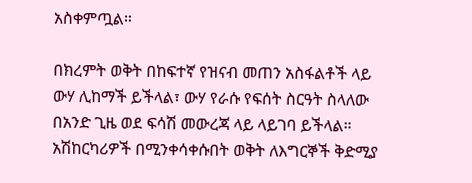አስቀምጧል።

በክረምት ወቅት በከፍተኛ የዝናብ መጠን አስፋልቶች ላይ ውሃ ሊከማች ይችላል፣ ውሃ የራሱ የፍሰት ስርዓት ስላለው በአንድ ጊዜ ወደ ፍሳሽ መውረጃ ላይ ላይገባ ይችላል። አሽከርካሪዎች በሚንቀሳቀሱበት ወቅት ለእግርኞች ቅድሚያ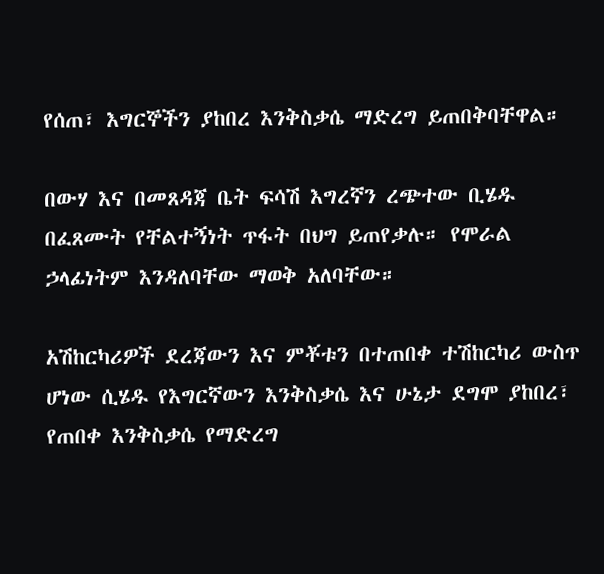የሰጠ፣ እግርኞችን ያከበረ እንቅስቃሴ ማድረግ ይጠበቅባቸዋል።

በውሃ እና በመጸዳጃ ቤት ፍሳሽ እግረኛን ረጭተው ቢሄዱ በፈጸሙት የቸልተኝነት ጥፋት በህግ ይጠየቃሉ። የሞራል ኃላፊነትም እንዳለባቸው ማወቅ አለባቸው።

አሽከርካሪዎች ደረጃውን እና ምቾቱን በተጠበቀ ተሽከርካሪ ውስጥ ሆነው ሲሄዱ የእግርኛውን እንቅስቃሴ እና ሁኔታ ደግሞ ያከበረ፣ የጠበቀ እንቅስቃሴ የማድረግ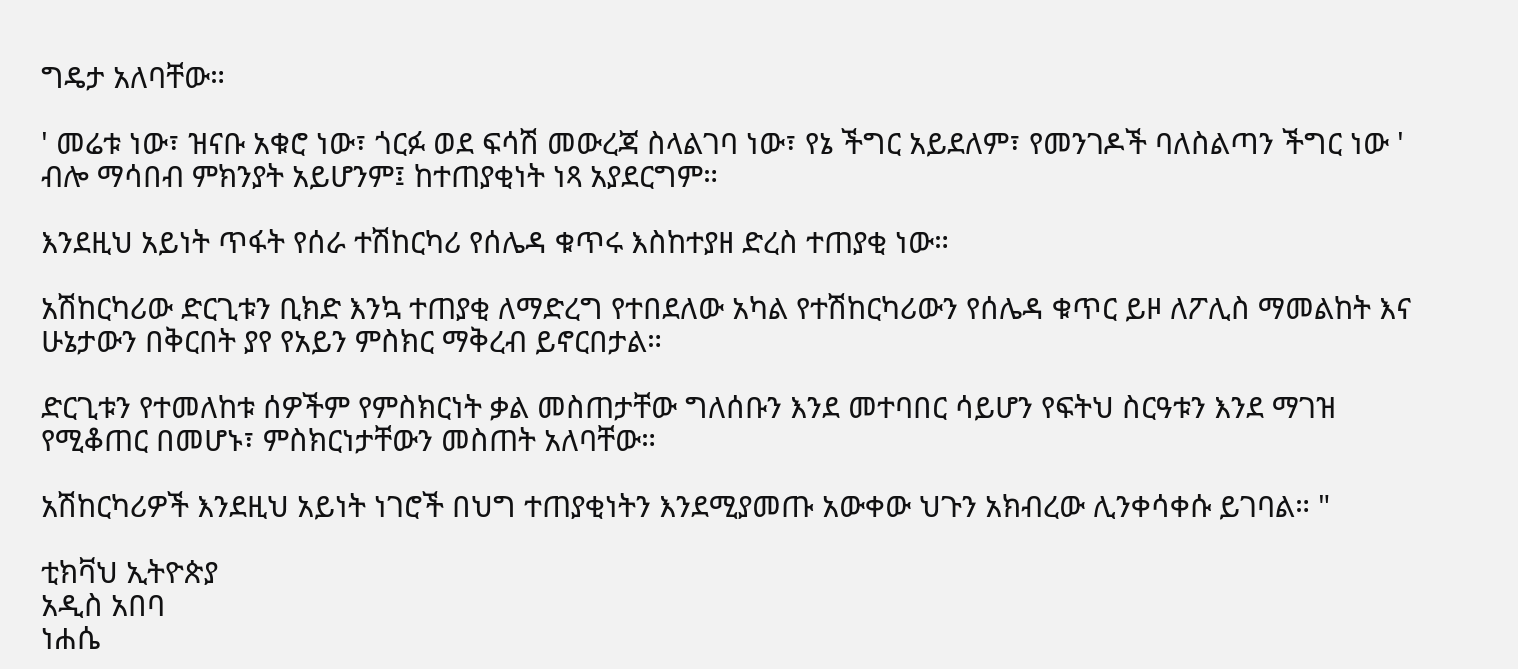ግዴታ አለባቸው።

' መሬቱ ነው፣ ዝናቡ አቁሮ ነው፣ ጎርፉ ወደ ፍሳሽ መውረጃ ስላልገባ ነው፣ የኔ ችግር አይደለም፣ የመንገዶች ባለስልጣን ችግር ነው ' ብሎ ማሳበብ ምክንያት አይሆንም፤ ከተጠያቂነት ነጻ አያደርግም።

እንደዚህ አይነት ጥፋት የሰራ ተሽከርካሪ የሰሌዳ ቁጥሩ እስከተያዘ ድረስ ተጠያቂ ነው።

አሽከርካሪው ድርጊቱን ቢክድ እንኳ ተጠያቂ ለማድረግ የተበደለው አካል የተሽከርካሪውን የሰሌዳ ቁጥር ይዞ ለፖሊስ ማመልከት እና ሁኔታውን በቅርበት ያየ የአይን ምስክር ማቅረብ ይኖርበታል።

ድርጊቱን የተመለከቱ ሰዎችም የምስክርነት ቃል መስጠታቸው ግለሰቡን እንደ መተባበር ሳይሆን የፍትህ ስርዓቱን እንደ ማገዝ የሚቆጠር በመሆኑ፣ ምስክርነታቸውን መስጠት አለባቸው።

አሽከርካሪዎች እንደዚህ አይነት ነገሮች በህግ ተጠያቂነትን እንደሚያመጡ አውቀው ህጉን አክብረው ሊንቀሳቀሱ ይገባል። "

ቲክቫህ ኢትዮጵያ
አዲስ አበባ
ነሐሴ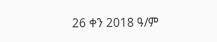26 ቀን 2018 ዓ/ም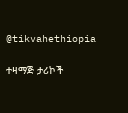@tikvahethiopia

ተዛማጅ ታሪኮች